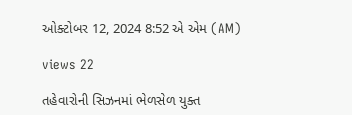ઓક્ટોબર 12, 2024 8:52 એ એમ (AM)

views 22

તહેવારોની સિઝનમાં ભેળસેળ યુક્ત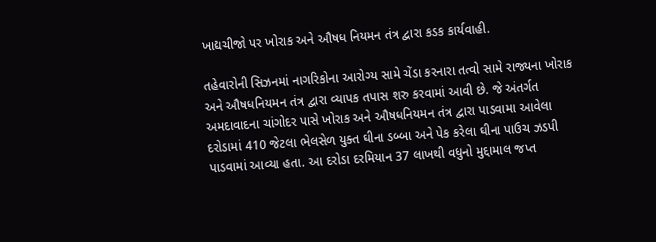ખાદ્યચીજો પર ખોરાક અને ઔષધ નિયમન તંત્ર દ્વારા કડક કાર્યવાહી.

તહેવારોની સિઝનમાં નાગરિકોના આરોગ્ય સામે ચેંડા કરનારા તત્વો સામે રાજ્યના ખોરાક અને ઔષધનિયમન તંત્ર દ્વારા વ્યાપક તપાસ શરુ કરવામાં આવી છે. જે અંતર્ગત અમદાવાદના ચાંગોદર પાસે ખોરાક અને ઔષધનિયમન તંત્ર દ્વારા પાડવામા આવેલા દરોડામાં 410 જેટલા ભેલસેળ યુક્ત ઘીના ડબ્બા અને પેક કરેલા ઘીના પાઉચ ઝડપી પાડવામાં આવ્યા હતા. આ દરોડા દરમિયાન 37 લાખથી વધુનો મુદ્દામાલ જપ્ત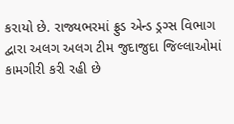કરાયો છે. રાજ્યભરમાં ફ્રુડ એન્ડ ડ્રગ્સ વિભાગ દ્વારા અલગ અલગ ટીમ જુદાજુદા જિલ્લાઓમાં કામગીરી કરી રહી છે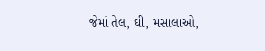જેમાં તેલ, ઘી, મસાલાઓ,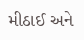મીઠાઈ અને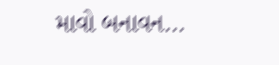માવો બનાવન...